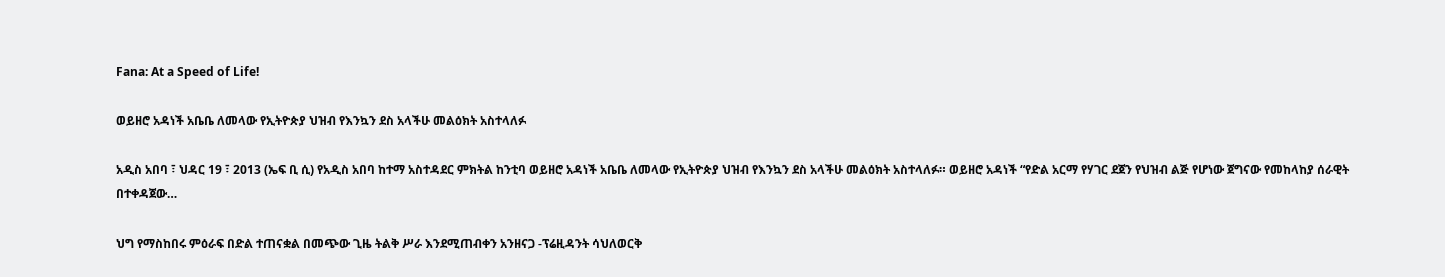Fana: At a Speed of Life!

ወይዘሮ አዳነች አቤቤ ለመላው የኢትዮጵያ ህዝብ የእንኳን ደስ አላችሁ መልዕክት አስተላለፉ

አዲስ አበባ ፣ ህዳር 19 ፣ 2013 (ኤፍ ቢ ሲ) የአዲስ አበባ ከተማ አስተዳደር ምክትል ከንቲባ ወይዘሮ አዳነች አቤቤ ለመላው የኢትዮጵያ ህዝብ የእንኳን ደስ አላችሁ መልዕክት አስተላለፉ። ወይዘሮ አዳነች “የድል አርማ የሃገር ደጀን የህዝብ ልጅ የሆነው ጀግናው የመከላከያ ሰራዊት በተቀዳጀው…

ህግ የማስከበሩ ምዕራፍ በድል ተጠናቋል በመጭው ጊዜ ትልቅ ሥራ እንደሚጠብቀን አንዘናጋ -ፕሬዚዳንት ሳህለወርቅ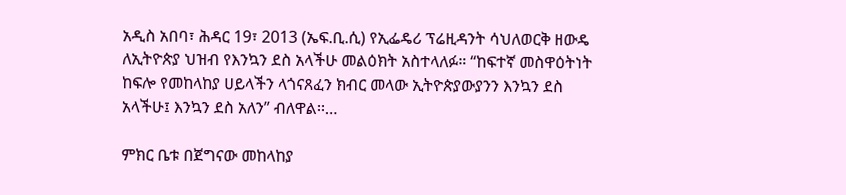አዲስ አበባ፣ ሕዳር 19፣ 2013 (ኤፍ.ቢ.ሲ) የኢፌዴሪ ፕሬዚዳንት ሳህለወርቅ ዘውዴ ለኢትዮጵያ ህዝብ የእንኳን ደስ አላችሁ መልዕክት አስተላለፉ። “ከፍተኛ መስዋዕትነት ከፍሎ የመከላከያ ሀይላችን ላጎናጸፈን ክብር መላው ኢትዮጵያውያንን እንኳን ደስ አላችሁ፤ እንኳን ደስ አለን” ብለዋል፡፡…

ምክር ቤቱ በጀግናው መከላከያ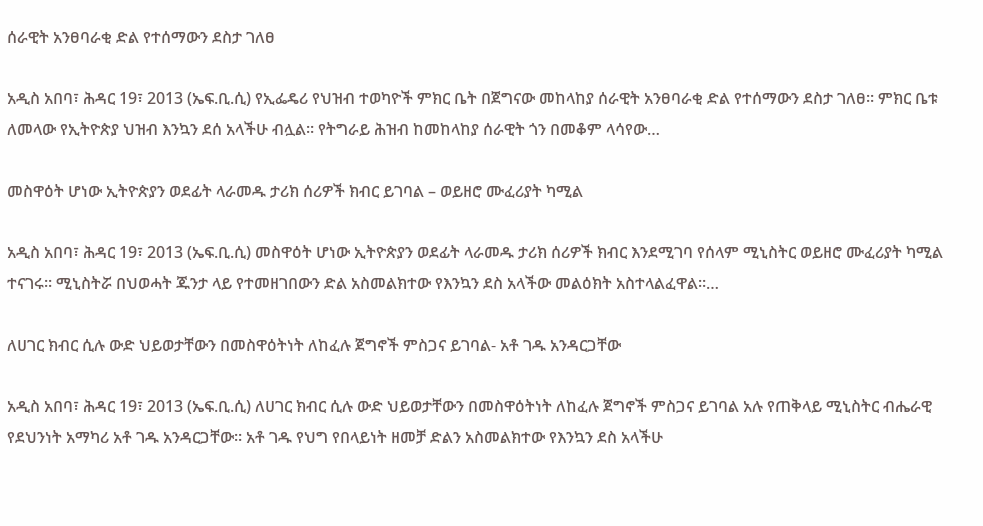ሰራዊት አንፀባራቂ ድል የተሰማውን ደስታ ገለፀ

አዲስ አበባ፣ ሕዳር 19፣ 2013 (ኤፍ.ቢ.ሲ) የኢፌዴሪ የህዝብ ተወካዮች ምክር ቤት በጀግናው መከላከያ ሰራዊት አንፀባራቂ ድል የተሰማውን ደስታ ገለፀ። ምክር ቤቱ ለመላው የኢትዮጵያ ህዝብ እንኳን ደሰ አላችሁ ብሏል። የትግራይ ሕዝብ ከመከላከያ ሰራዊት ጎን በመቆም ላሳየው…

መስዋዕት ሆነው ኢትዮጵያን ወደፊት ላራመዱ ታሪክ ሰሪዎች ክብር ይገባል – ወይዘሮ ሙፈሪያት ካሚል

አዲስ አበባ፣ ሕዳር 19፣ 2013 (ኤፍ.ቢ.ሲ) መስዋዕት ሆነው ኢትዮጵያን ወደፊት ላራመዱ ታሪክ ሰሪዎች ክብር እንደሚገባ የሰላም ሚኒስትር ወይዘሮ ሙፈሪያት ካሚል ተናገሩ። ሚኒስትሯ በህወሓት ጁንታ ላይ የተመዘገበውን ድል አስመልክተው የእንኳን ደስ አላችው መልዕክት አስተላልፈዋል።…

ለሀገር ክብር ሲሉ ውድ ህይወታቸውን በመስዋዕትነት ለከፈሉ ጀግኖች ምስጋና ይገባል- አቶ ገዱ አንዳርጋቸው

አዲስ አበባ፣ ሕዳር 19፣ 2013 (ኤፍ.ቢ.ሲ) ለሀገር ክብር ሲሉ ውድ ህይወታቸውን በመስዋዕትነት ለከፈሉ ጀግኖች ምስጋና ይገባል አሉ የጠቅላይ ሚኒስትር ብሔራዊ የደህንነት አማካሪ አቶ ገዱ አንዳርጋቸው። አቶ ገዱ የህግ የበላይነት ዘመቻ ድልን አስመልክተው የእንኳን ደስ አላችሁ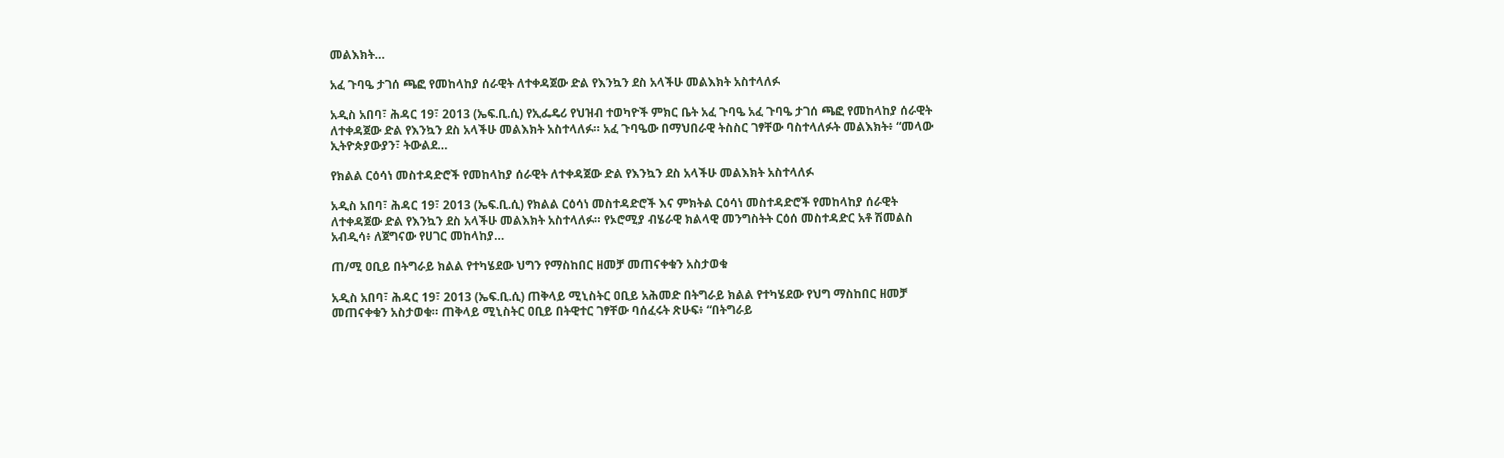መልእክት…

አፈ ጉባዔ ታገሰ ጫፎ የመከላከያ ሰራዊት ለተቀዳጀው ድል የእንኳን ደስ አላችሁ መልእክት አስተላለፉ

አዲስ አበባ፣ ሕዳር 19፣ 2013 (ኤፍ.ቢ.ሲ) የኢፌዴሪ የህዝብ ተወካዮች ምክር ቤት አፈ ጉባዔ አፈ ጉባዔ ታገሰ ጫፎ የመከላከያ ሰራዊት ለተቀዳጀው ድል የእንኳን ደስ አላችሁ መልእክት አስተላለፉ። አፈ ጉባዔው በማህበራዊ ትስስር ገፃቸው ባስተላለፉት መልእክት፥ “መላው ኢትዮጵያውያን፣ ትውልደ…

የክልል ርዕሳነ መስተዳድሮች የመከላከያ ሰራዊት ለተቀዳጀው ድል የእንኳን ደስ አላችሁ መልእክት አስተላለፉ

አዲስ አበባ፣ ሕዳር 19፣ 2013 (ኤፍ.ቢ.ሲ) የክልል ርዕሳነ መስተዳድሮች እና ምክትል ርዕሳነ መስተዳድሮች የመከላከያ ሰራዊት ለተቀዳጀው ድል የእንኳን ደስ አላችሁ መልእክት አስተላለፉ። የኦሮሚያ ብሄራዊ ክልላዊ መንግስትት ርዕሰ መስተዳድር አቶ ሽመልስ አብዲሳ፥ ለጀግናው የሀገር መከላከያ…

ጠ/ሚ ዐቢይ በትግራይ ክልል የተካሄደው ህግን የማስከበር ዘመቻ መጠናቀቁን አስታወቁ

አዲስ አበባ፣ ሕዳር 19፣ 2013 (ኤፍ.ቢ.ሲ) ጠቅላይ ሚኒስትር ዐቢይ አሕመድ በትግራይ ክልል የተካሄደው የህግ ማስከበር ዘመቻ መጠናቀቁን አስታወቁ። ጠቅላይ ሚኒስትር ዐቢይ በትዊተር ገፃቸው ባሰፈሩት ጽሁፍ፥ “በትግራይ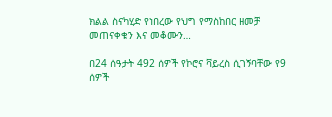ክልል ስናካሂድ የነበረው የህግ የማስከበር ዘመቻ መጠናቀቁን እና መቆሙን…

በ24 ሰዓታት 492 ሰዎች የኮሮና ቫይረስ ሲገኝባቸው የ9 ሰዎች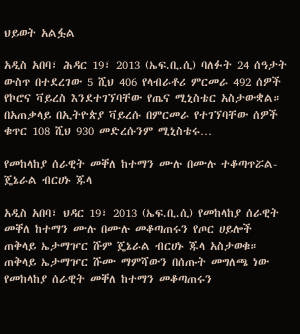ህይወት አልፏል

አዲስ አበባ፣ ሕዳር 19፣ 2013 (ኤፍ.ቢ.ሲ) ባለፉት 24 ሰዓታት ውስጥ በተደረገው 5 ሺህ 406 የላብራቶሪ ምርመራ 492 ሰዎች የኮሮና ቫይረስ እንደተገኘባቸው የጤና ሚኒስቴር አስታውቋል። በአጠቃላይ በኢትዮጵያ ቫይረሱ በምርመራ የተገኘባቸው ሰዎች ቁጥር 108 ሺህ 930 መድረሱንም ሚኒስቴሩ…

የመከላከያ ሰራዊት መቐለ ከተማን ሙሉ በሙሉ ተቆጣጥሯል- ጄኔራል ብርሀኑ ጁላ

አዲስ አበባ፣ ህዳር 19፣ 2013 (ኤፍ.ቢ.ሲ) የመከላከያ ሰራዊት መቐለ ከተማን ሙሉ በሙሉ መቆጣጠሩን የጦር ሀይሎች ጠቅላይ ኤታማዦር ሹም ጄኔራል ብርሀኑ ጁላ አስታወቁ። ጠቅላይ ኤታማዦር ሹሙ ማምሻውን በሰጡት መግለጫ ነው የመከላከያ ሰራዊት መቐለ ከተማን መቆጣጠሩን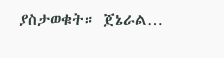ያስታወቁት። ጀኔራል…